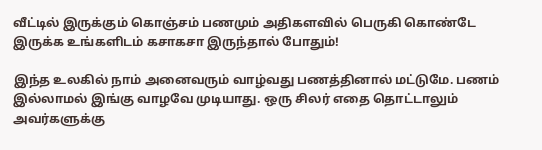வீட்டில் இருக்கும் கொஞ்சம் பணமும் அதிகளவில் பெருகி கொண்டே இருக்க உங்களிடம் கசாகசா இருந்தால் போதும்!

இந்த உலகில் நாம் அனைவரும் வாழ்வது பணத்தினால் மட்டுமே. பணம் இல்லாமல் இங்கு வாழவே முடியாது. ஒரு சிலர் எதை தொட்டாலும் அவர்களுக்கு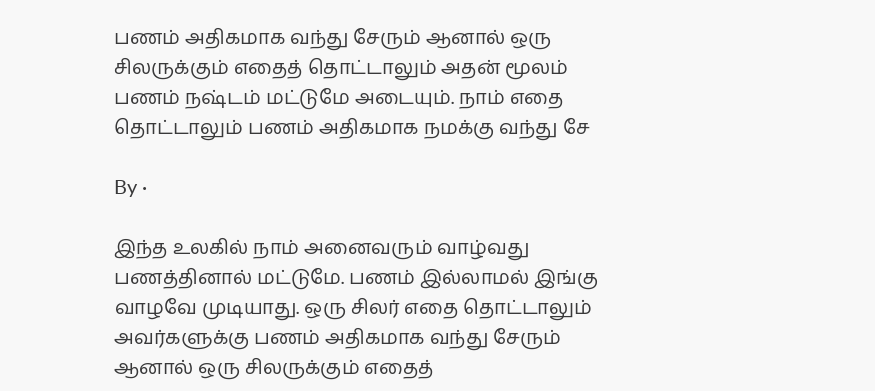பணம் அதிகமாக வந்து சேரும் ஆனால் ஒரு சிலருக்கும் எதைத் தொட்டாலும் அதன் மூலம் பணம் நஷ்டம் மட்டுமே அடையும். நாம் எதை தொட்டாலும் பணம் அதிகமாக நமக்கு வந்து சே

By ·

இந்த உலகில் நாம் அனைவரும் வாழ்வது பணத்தினால் மட்டுமே. பணம் இல்லாமல் இங்கு வாழவே முடியாது. ஒரு சிலர் எதை தொட்டாலும் அவர்களுக்கு பணம் அதிகமாக வந்து சேரும் ஆனால் ஒரு சிலருக்கும் எதைத்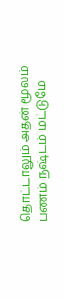தொட்டாலும் அதன் மூலம் பணம் நஷ்டம் மட்டுமே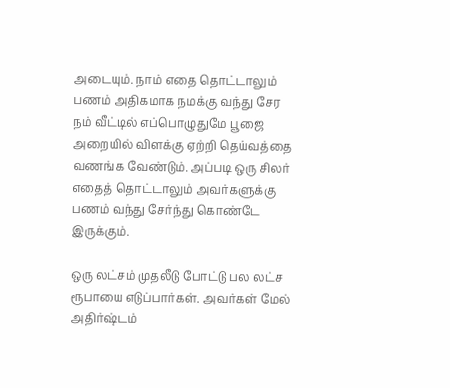அடையும். நாம் எதை தொட்டாலும் பணம் அதிகமாக நமக்கு வந்து சேர நம் வீட்டில் எப்பொழுதுமே பூஜை அறையில் விளக்கு ஏற்றி தெய்வத்தை வணங்க வேண்டும். அப்படி ஒரு சிலர் எதைத் தொட்டாலும் அவர்களுக்கு பணம் வந்து சேர்ந்து கொண்டே இருக்கும்.

ஒரு லட்சம் முதலீடு போட்டு பல லட்ச ரூபாயை எடுப்பார்கள். அவர்கள் மேல் அதிர்ஷ்டம்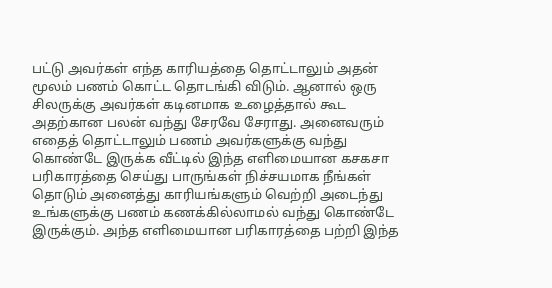பட்டு அவர்கள் எந்த காரியத்தை தொட்டாலும் அதன் மூலம் பணம் கொட்ட தொடங்கி விடும். ஆனால் ஒரு சிலருக்கு அவர்கள் கடினமாக உழைத்தால் கூட அதற்கான பலன் வந்து சேரவே சேராது. அனைவரும் எதைத் தொட்டாலும் பணம் அவர்களுக்கு வந்து கொண்டே இருக்க வீட்டில் இந்த எளிமையான கசகசா பரிகாரத்தை செய்து பாருங்கள் நிச்சயமாக நீங்கள் தொடும் அனைத்து காரியங்களும் வெற்றி அடைந்து உங்களுக்கு பணம் கணக்கில்லாமல் வந்து கொண்டே இருக்கும். அந்த எளிமையான பரிகாரத்தை பற்றி இந்த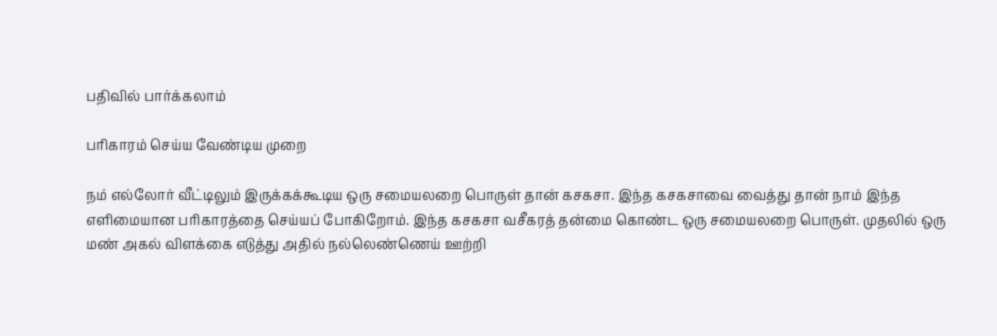பதிவில் பார்க்கலாம்

பரிகாரம் செய்ய வேண்டிய முறை

நம் எல்லோர் வீட்டிலும் இருக்கக்கூடிய ஒரு சமையலறை பொருள் தான் கசகசா. இந்த கசகசாவை வைத்து தான் நாம் இந்த எளிமையான பரிகாரத்தை செய்யப் போகிறோம். இந்த கசகசா வசீகரத் தன்மை கொண்ட ஒரு சமையலறை பொருள். முதலில் ஒரு மண் அகல் விளக்கை எடுத்து அதில் நல்லெண்ணெய் ஊற்றி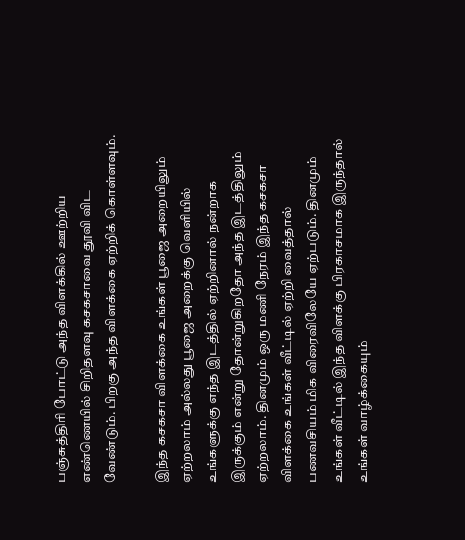பஞ்சுத்திரி போட்டு அந்த விளக்கில் ஊற்றிய எண்ணெயில் சிறிதளவு கசகசாவை தூவி விட வேண்டும். பிறகு அந்த விளக்கை ஏற்றிக் கொள்ளவும்.

இந்த கசகசா விளக்கை உங்கள் பூஜை அறையிலும் ஏற்றலாம் அல்லது பூஜை அறைக்கு வெளியில் உங்களுக்கு எந்த இடத்தில் ஏற்றினால் நன்றாக இருக்கும் என்று தோன்றுகிறதோ அந்த இடத்திலும் ஏற்றலாம். தினமும் ஒரு மணி நேரம் இந்த கசகசா விளக்கை உங்கள் வீட்டில் ஏற்றி வைத்தால் பணவசியம் மிக விரைவிலேயே ஏற்படும். தினமும் உங்கள் வீட்டில் இந்த விளக்கு பிரகாசமாக இருந்தால் உங்கள் வாழ்க்கையும்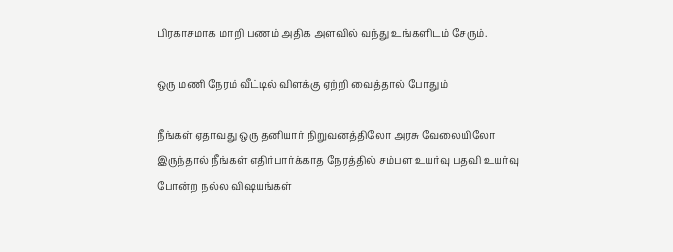பிரகாசமாக மாறி பணம் அதிக அளவில் வந்து உங்களிடம் சேரும்.

ஒரு மணி நேரம் வீட்டில் விளக்கு ஏற்றி வைத்தால் போதும்

நீங்கள் ஏதாவது ஒரு தனியார் நிறுவனத்திலோ அரசு வேலையிலோ இருந்தால் நீங்கள் எதிர்பார்க்காத நேரத்தில் சம்பள உயர்வு பதவி உயர்வு போன்ற நல்ல விஷயங்கள்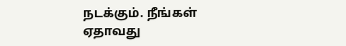நடக்கும். நீங்கள் ஏதாவது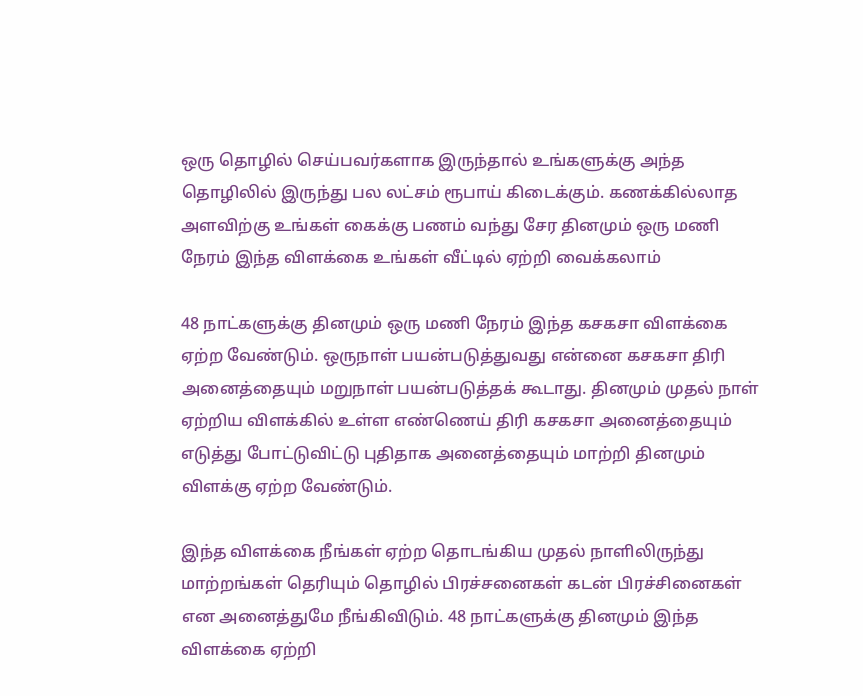ஒரு தொழில் செய்பவர்களாக இருந்தால் உங்களுக்கு அந்த தொழிலில் இருந்து பல லட்சம் ரூபாய் கிடைக்கும். கணக்கில்லாத அளவிற்கு உங்கள் கைக்கு பணம் வந்து சேர தினமும் ஒரு மணி நேரம் இந்த விளக்கை உங்கள் வீட்டில் ஏற்றி வைக்கலாம்

48 நாட்களுக்கு தினமும் ஒரு மணி நேரம் இந்த கசகசா விளக்கை ஏற்ற வேண்டும். ஒருநாள் பயன்படுத்துவது என்னை கசகசா திரி அனைத்தையும் மறுநாள் பயன்படுத்தக் கூடாது. தினமும் முதல் நாள் ஏற்றிய விளக்கில் உள்ள எண்ணெய் திரி கசகசா அனைத்தையும் எடுத்து போட்டுவிட்டு புதிதாக அனைத்தையும் மாற்றி தினமும் விளக்கு ஏற்ற வேண்டும்.

இந்த விளக்கை நீங்கள் ஏற்ற தொடங்கிய முதல் நாளிலிருந்து மாற்றங்கள் தெரியும் தொழில் பிரச்சனைகள் கடன் பிரச்சினைகள் என அனைத்துமே நீங்கிவிடும். 48 நாட்களுக்கு தினமும் இந்த விளக்கை ஏற்றி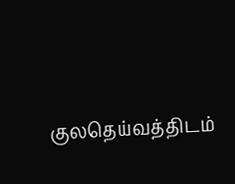குலதெய்வத்திடம்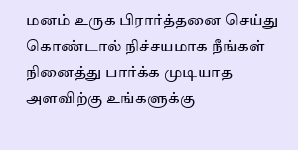மனம் உருக பிரார்த்தனை செய்து கொண்டால் நிச்சயமாக நீங்கள் நினைத்து பார்க்க முடியாத அளவிற்கு உங்களுக்கு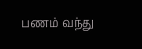பணம் வந்து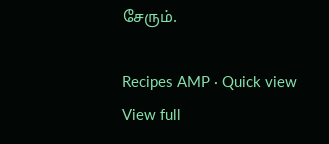சேரும்.

Recipes AMP · Quick view
View full